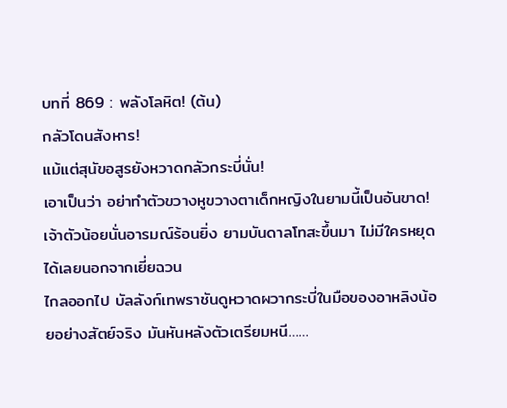บทที่ 869 : พลังโลหิต! (ต้น)
กลัวโดนสังหาร!
แม้แต่สุนัขอสูรยังหวาดกลัวกระบี่นั่น!
เอาเป็นว่า อย่าทำตัวขวางหูขวางตาเด็กหญิงในยามนี้เป็นอันขาด!
เจ้าตัวน้อยนั่นอารมณ์ร้อนยิ่ง ยามบันดาลโทสะขึ้นมา ไม่มีใครหยุดได้เลยนอกจากเยี่ยฉวน
ไกลออกไป บัลลังก์เทพราชันดูหวาดผวากระบี่ในมือของอาหลิงน้อยอย่างสัตย์จริง มันหันหลังตัวเตรียมหนี……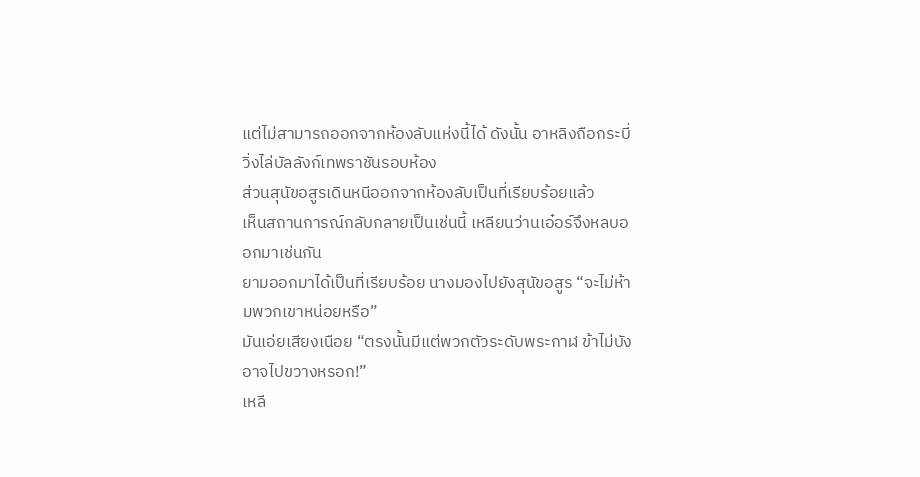แต่ไม่สามารถออกจากห้องลับแห่งนี้ได้ ดังนั้น อาหลิงถือกระบี่วิ่งไล่บัลลังก์เทพราชันรอบห้อง
ส่วนสุนัขอสูรเดินหนีออกจากห้องลับเป็นที่เรียบร้อยแล้ว
เห็นสถานการณ์กลับกลายเป็นเช่นนี้ เหลียนว่านเอ๋อร์จึงหลบออกมาเช่นกัน
ยามออกมาได้เป็นที่เรียบร้อย นางมองไปยังสุนัขอสูร “จะไม่ห้ามพวกเขาหน่อยหรือ”
มันเอ่ยเสียงเนือย “ตรงนั้นมีแต่พวกตัวระดับพระกาฬ ข้าไม่บังอาจไปขวางหรอก!”
เหลี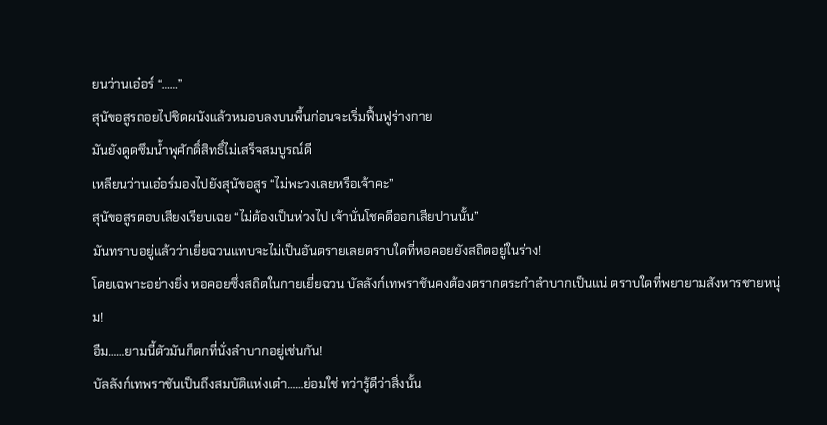ยนว่านเอ๋อร์ “……”
สุนัขอสูรถอยไปชิดผนังแล้วหมอบลงบนพื้นก่อนจะเริ่มฟื้นฟูร่างกาย
มันยังดูดซึมน้ำพุศักดิ์สิทธิ์ไม่เสร็จสมบูรณ์ดี
เหลียนว่านเอ๋อร์มองไปยังสุนัขอสูร “ไม่พะวงเลยหรือเจ้าคะ”
สุนัขอสูรตอบเสียงเรียบเฉย “ไม่ต้องเป็นห่วงไป เจ้านั่นโชคดีออกเสียปานนั้น”
มันทราบอยู่แล้วว่าเยี่ยฉวนแทบจะไม่เป็นอันตรายเลยตราบใดที่หอคอยยังสถิตอยู่ในร่าง!
โดยเฉพาะอย่างยิ่ง หอคอยซึ่งสถิตในกายเยี่ยฉวน บัลลังก์เทพราชันคงต้องตรากตระกำลำบากเป็นแน่ ตราบใดที่พยายามสังหารชายหนุ่ม!
อืม……ยามนี้ตัวมันก็ตกที่นั่งลำบากอยู่เช่นกัน!
บัลลังก์เทพราชันเป็นถึงสมบัติแห่งเต๋า……ย่อมใช่ ทว่ารู้ดีว่าสิ่งนั้น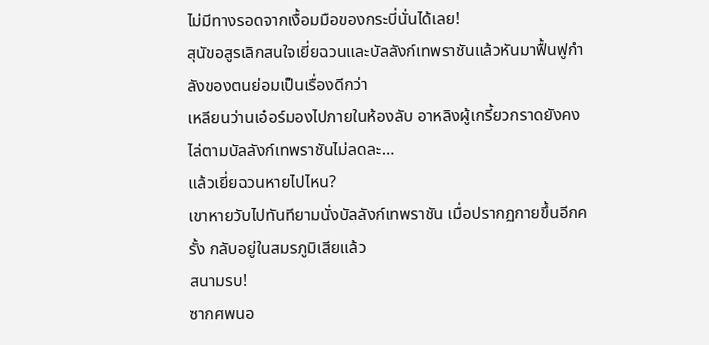ไม่มีทางรอดจากเงื้อมมือของกระบี่นั่นได้เลย!
สุนัขอสูรเลิกสนใจเยี่ยฉวนและบัลลังก์เทพราชันแล้วหันมาฟื้นฟูกำลังของตนย่อมเป็นเรื่องดีกว่า
เหลียนว่านเอ๋อร์มองไปภายในห้องลับ อาหลิงผู้เกรี้ยวกราดยังคงไล่ตามบัลลังก์เทพราชันไม่ลดละ…
แล้วเยี่ยฉวนหายไปไหน?
เขาหายวับไปทันทียามนั่งบัลลังก์เทพราชัน เมื่อปรากฏกายขึ้นอีกครั้ง กลับอยู่ในสมรภูมิเสียแล้ว
สนามรบ!
ซากศพนอ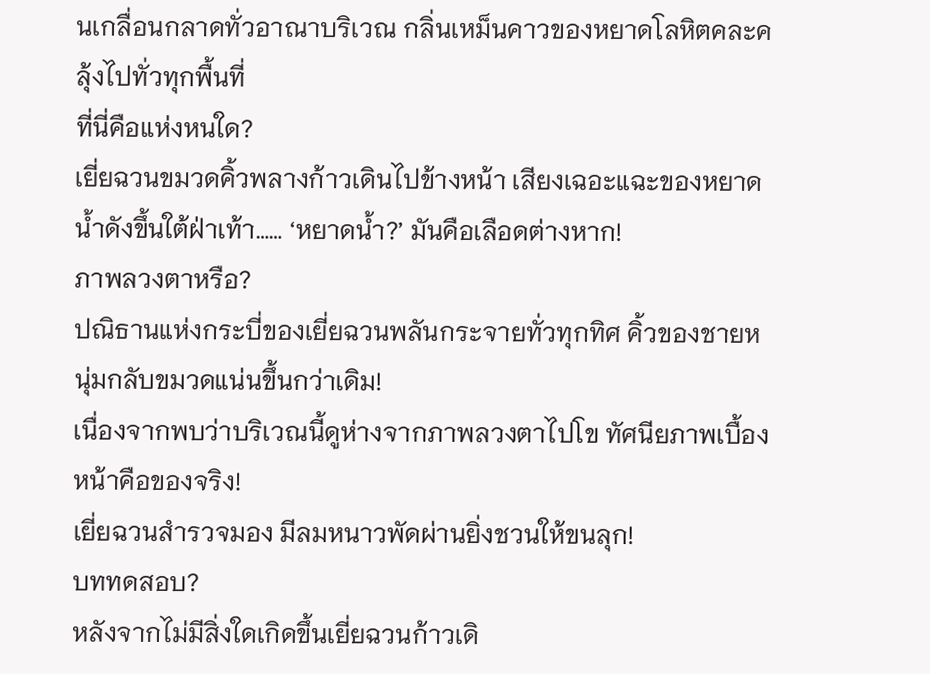นเกลื่อนกลาดทั่วอาณาบริเวณ กลิ่นเหม็นคาวของหยาดโลหิตคละคลุ้งไปทั่วทุกพื้นที่
ที่นี่คือแห่งหนใด?
เยี่ยฉวนขมวดคิ้วพลางก้าวเดินไปข้างหน้า เสียงเฉอะแฉะของหยาดน้ำดังขึ้นใต้ฝ่าเท้า…… ‘หยาดน้ำ?’ มันคือเลือดต่างหาก!
ภาพลวงตาหรือ?
ปณิธานแห่งกระบี่ของเยี่ยฉวนพลันกระจายทั่วทุกทิศ คิ้วของชายหนุ่มกลับขมวดแน่นขึ้นกว่าเดิม!
เนื่องจากพบว่าบริเวณนี้ดูห่างจากภาพลวงตาไปโข ทัศนียภาพเบื้องหน้าคือของจริง!
เยี่ยฉวนสำรวจมอง มีลมหนาวพัดผ่านยิ่งชวนให้ขนลุก!
บททดสอบ?
หลังจากไม่มีสิ่งใดเกิดขึ้นเยี่ยฉวนก้าวเดิ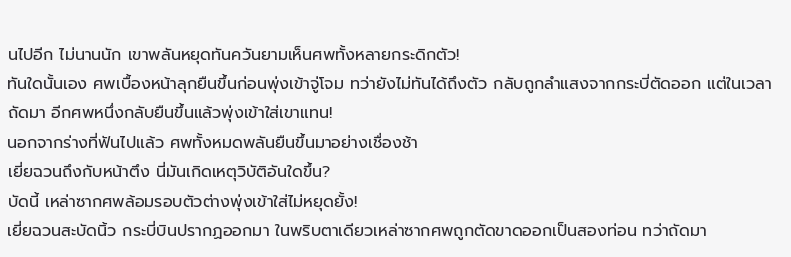นไปอีก ไม่นานนัก เขาพลันหยุดทันควันยามเห็นศพทั้งหลายกระดิกตัว!
ทันใดนั้นเอง ศพเบื้องหน้าลุกยืนขึ้นก่อนพุ่งเข้าจู่โจม ทว่ายังไม่ทันได้ถึงตัว กลับถูกลำแสงจากกระบี่ตัดออก แต่ในเวลาถัดมา อีกศพหนึ่งกลับยืนขึ้นแล้วพุ่งเข้าใส่เขาแทน!
นอกจากร่างที่ฟันไปแล้ว ศพทั้งหมดพลันยืนขึ้นมาอย่างเชื่องช้า
เยี่ยฉวนถึงกับหน้าตึง นี่มันเกิดเหตุวิบัติอันใดขึ้น?
บัดนี้ เหล่าซากศพล้อมรอบตัวต่างพุ่งเข้าใส่ไม่หยุดยั้ง!
เยี่ยฉวนสะบัดนิ้ว กระบี่บินปรากฏออกมา ในพริบตาเดียวเหล่าซากศพถูกตัดขาดออกเป็นสองท่อน ทว่าถัดมา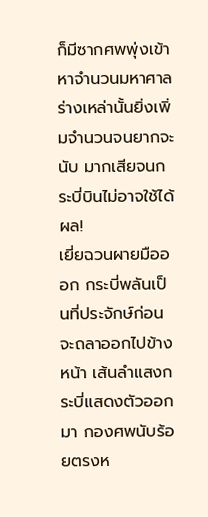ก็มีซากศพพุ่งเข้าหาจำนวนมหาศาล
ร่างเหล่านั้นยิ่งเพิ่มจำนวนจนยากจะนับ มากเสียจนกระบี่บินไม่อาจใช้ได้ผล!
เยี่ยฉวนผายมือออก กระบี่พลันเป็นที่ประจักษ์ก่อนจะถลาออกไปข้างหน้า เส้นลำแสงกระบี่แสดงตัวออกมา กองศพนับร้อยตรงห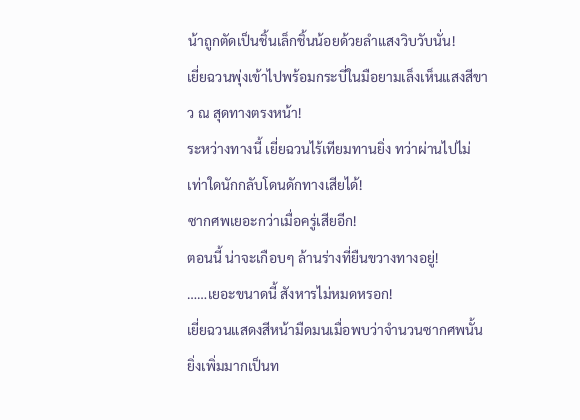น้าถูกตัดเป็นชิ้นเล็กชิ้นน้อยด้วยลำแสงวิบวับนั่น!
เยี่ยฉวนพุ่งเข้าไปพร้อมกระบี่ในมือยามเล็งเห็นแสงสีขาว ณ สุดทางตรงหน้า!
ระหว่างทางนี้ เยี่ยฉวนไร้เทียมทานยิ่ง ทว่าผ่านไปไม่เท่าใดนักกลับโดนดักทางเสียได้!
ซากศพเยอะกว่าเมื่อครู่เสียอีก!
ตอนนี้ น่าจะเกือบๆ ล้านร่างที่ยืนขวางทางอยู่!
……เยอะขนาดนี้ สังหารไม่หมดหรอก!
เยี่ยฉวนแสดงสีหน้ามืดมนเมื่อพบว่าจำนวนซากศพนั้นยิ่งเพิ่มมากเป็นท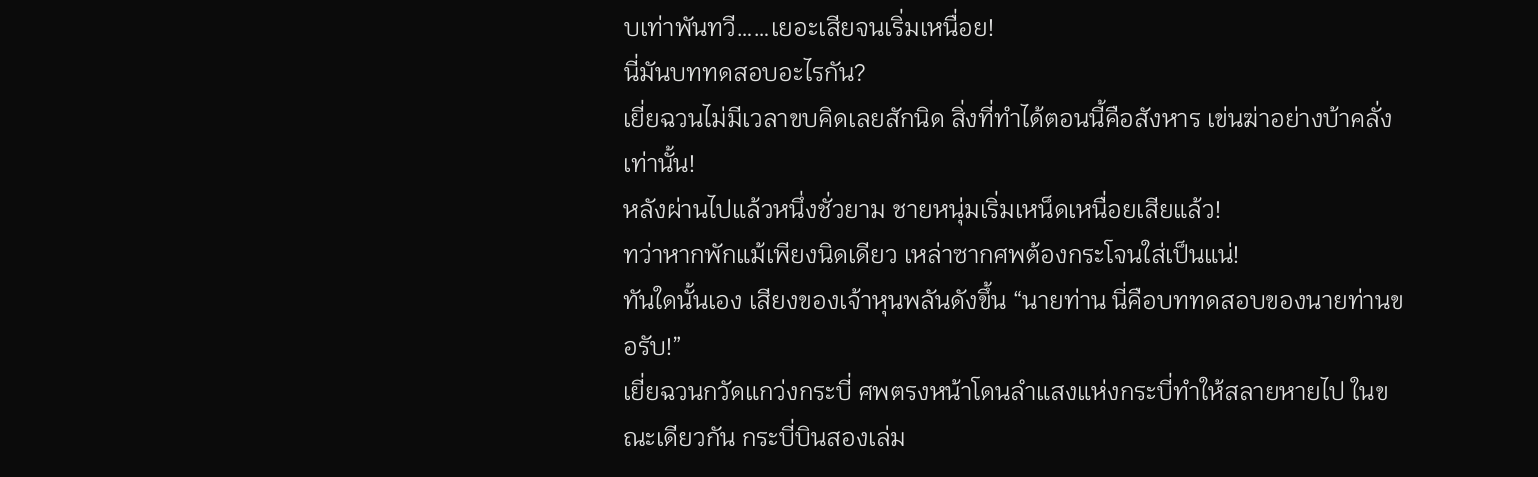บเท่าพันทวี……เยอะเสียจนเริ่มเหนื่อย!
นี่มันบททดสอบอะไรกัน?
เยี่ยฉวนไม่มีเวลาขบคิดเลยสักนิด สิ่งที่ทำได้ตอนนี้คือสังหาร เข่นฆ่าอย่างบ้าคลั่งเท่านั้น!
หลังผ่านไปแล้วหนึ่งชั่วยาม ชายหนุ่มเริ่มเหน็ดเหนื่อยเสียแล้ว!
ทว่าหากพักแม้เพียงนิดเดียว เหล่าซากศพต้องกระโจนใส่เป็นแน่!
ทันใดนั้นเอง เสียงของเจ้าหุนพลันดังขึ้น “นายท่าน นี่คือบททดสอบของนายท่านขอรับ!”
เยี่ยฉวนกวัดแกว่งกระบี่ ศพตรงหน้าโดนลำแสงแห่งกระบี่ทำให้สลายหายไป ในขณะเดียวกัน กระบี่บินสองเล่ม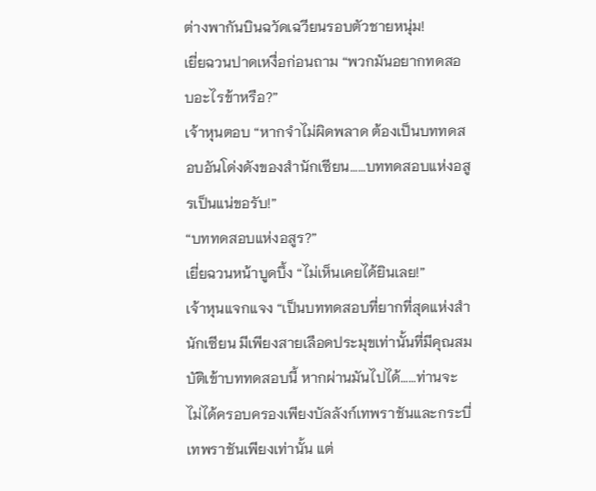ต่างพากันบินฉวัดเฉวียนรอบตัวชายหนุ่ม!
เยี่ยฉวนปาดเหงื่อก่อนถาม “พวกมันอยากทดสอบอะไรข้าหรือ?”
เจ้าหุนตอบ “หากจำไม่ผิดพลาด ต้องเป็นบททดสอบอันโด่งดังของสำนักเซียน……บททดสอบแห่งอสูรเป็นแน่ขอรับ!”
“บททดสอบแห่งอสูร?”
เยี่ยฉวนหน้าบูดบึ้ง “ไม่เห็นเคยได้ยินเลย!”
เจ้าหุนแจกแจง “เป็นบททดสอบที่ยากที่สุดแห่งสำนักเซียน มีเพียงสายเลือดประมุขเท่านั้นที่มีคุณสมบัติเข้าบททดสอบนี้ หากผ่านมันไปได้……ท่านจะไม่ได้ครอบครองเพียงบัลลังก์เทพราชันและกระบี่เทพราชันเพียงเท่านั้น แต่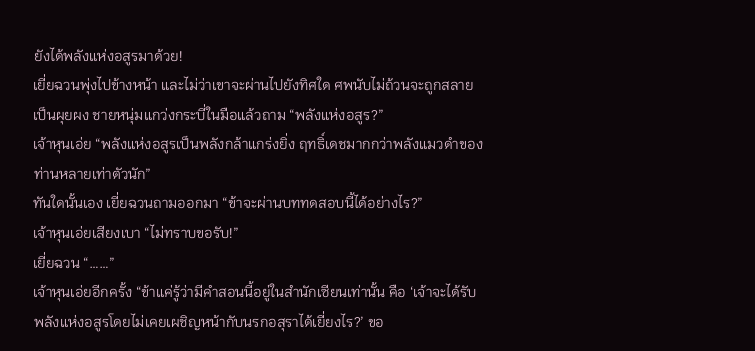ยังได้พลังแห่งอสูรมาด้วย!
เยี่ยฉวนพุ่งไปข้างหน้า และไม่ว่าเขาจะผ่านไปยังทิศใด ศพนับไม่ถ้วนจะถูกสลายเป็นผุยผง ชายหนุ่มแกว่งกระบี่ในมือแล้วถาม “พลังแห่งอสูร?”
เจ้าหุนเอ่ย “พลังแห่งอสูรเป็นพลังกล้าแกร่งยิ่ง ฤทธิ์เดชมากกว่าพลังแมวดำของท่านหลายเท่าตัวนัก”
ทันใดนั้นเอง เยี่ยฉวนถามออกมา “ข้าจะผ่านบททดสอบนี้ได้อย่างไร?”
เจ้าหุนเอ่ยเสียงเบา “ไม่ทราบขอรับ!”
เยี่ยฉวน “……”
เจ้าหุนเอ่ยอีกครั้ง “ข้าแค่รู้ว่ามีคำสอนนี้อยู่ในสำนักเซียนเท่านั้น คือ ‘เจ้าจะได้รับพลังแห่งอสูรโดยไม่เคยเผชิญหน้ากับนรกอสุราได้เยี่ยงไร?’ ขอ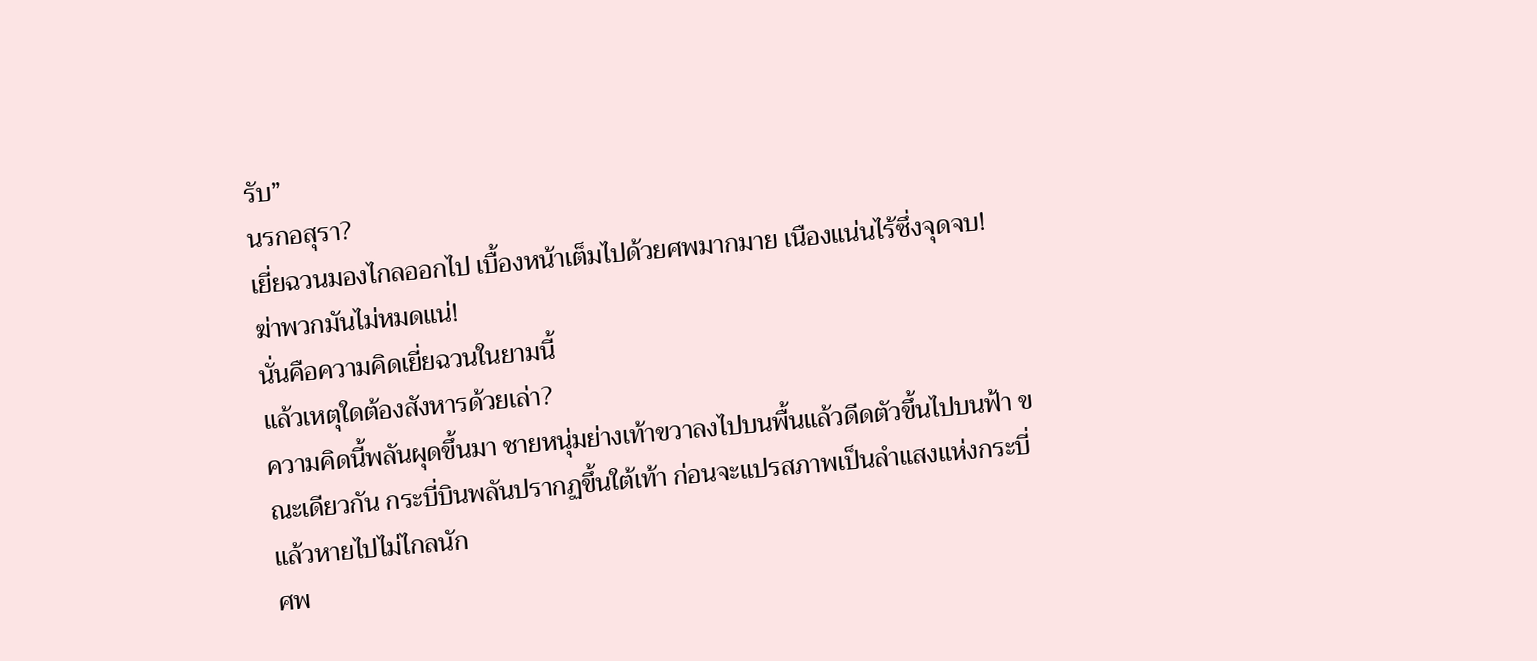รับ”
นรกอสุรา?
เยี่ยฉวนมองไกลออกไป เบื้องหน้าเต็มไปด้วยศพมากมาย เนืองแน่นไร้ซึ่งจุดจบ!
ฆ่าพวกมันไม่หมดแน่!
นั่นคือความคิดเยี่ยฉวนในยามนี้
แล้วเหตุใดต้องสังหารด้วยเล่า?
ความคิดนี้พลันผุดขึ้นมา ชายหนุ่มย่างเท้าขวาลงไปบนพื้นแล้วดีดตัวขึ้นไปบนฟ้า ขณะเดียวกัน กระบี่บินพลันปรากฏขึ้นใต้เท้า ก่อนจะแปรสภาพเป็นลำแสงแห่งกระบี่แล้วหายไปไม่ไกลนัก
ศพ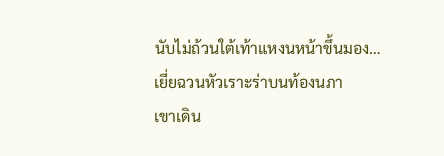นับไม่ถ้วนใต้เท้าแหงนหน้าขึ้นมอง…
เยี่ยฉวนหัวเราะร่าบนท้องนภา
เขาเดิน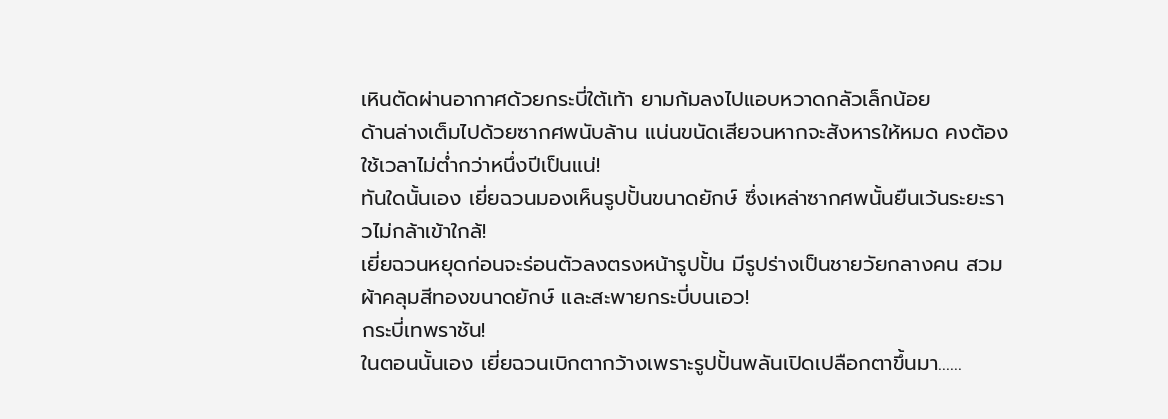เหินตัดผ่านอากาศด้วยกระบี่ใต้เท้า ยามก้มลงไปแอบหวาดกลัวเล็กน้อย
ด้านล่างเต็มไปด้วยซากศพนับล้าน แน่นขนัดเสียจนหากจะสังหารให้หมด คงต้องใช้เวลาไม่ต่ำกว่าหนึ่งปีเป็นแน่!
ทันใดนั้นเอง เยี่ยฉวนมองเห็นรูปปั้นขนาดยักษ์ ซึ่งเหล่าซากศพนั้นยืนเว้นระยะราวไม่กล้าเข้าใกล้!
เยี่ยฉวนหยุดก่อนจะร่อนตัวลงตรงหน้ารูปปั้น มีรูปร่างเป็นชายวัยกลางคน สวมผ้าคลุมสีทองขนาดยักษ์ และสะพายกระบี่บนเอว!
กระบี่เทพราชัน!
ในตอนนั้นเอง เยี่ยฉวนเบิกตากว้างเพราะรูปปั้นพลันเปิดเปลือกตาขึ้นมา……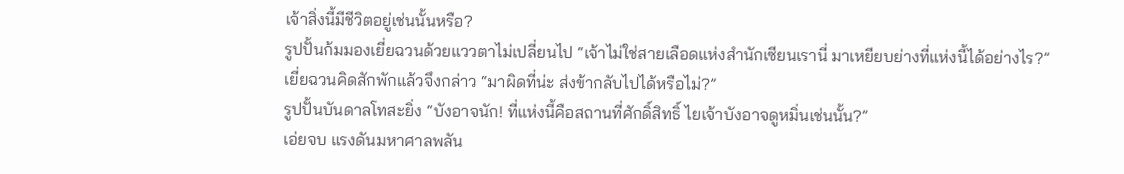เจ้าสิ่งนี้มีชีวิตอยู่เช่นนั้นหรือ?
รูปปั้นก้มมองเยี่ยฉวนด้วยแววตาไม่เปลี่ยนไป “เจ้าไม่ใช่สายเลือดแห่งสำนักเซียนเรานี่ มาเหยียบย่างที่แห่งนี้ได้อย่างไร?”
เยี่ยฉวนคิดสักพักแล้วจึงกล่าว “มาผิดที่น่ะ ส่งข้ากลับไปได้หรือไม่?”
รูปปั้นบันดาลโทสะยิ่ง “บังอาจนัก! ที่แห่งนี้คือสถานที่ศักดิ์สิทธิ์ ไยเจ้าบังอาจดูหมิ่นเช่นนั้น?”
เอ่ยจบ แรงดันมหาศาลพลัน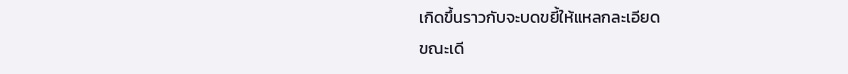เกิดขึ้นราวกับจะบดขยี้ให้แหลกละเอียด
ขณะเดี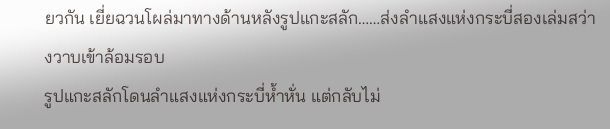ยวกัน เยี่ยฉวนโผล่มาทางด้านหลังรูปแกะสลัก……ส่งลำแสงแห่งกระบี่สองเล่มสว่างวาบเข้าล้อมรอบ
รูปแกะสลักโดนลำแสงแห่งกระบี่ห้ำหั่น แต่กลับไม่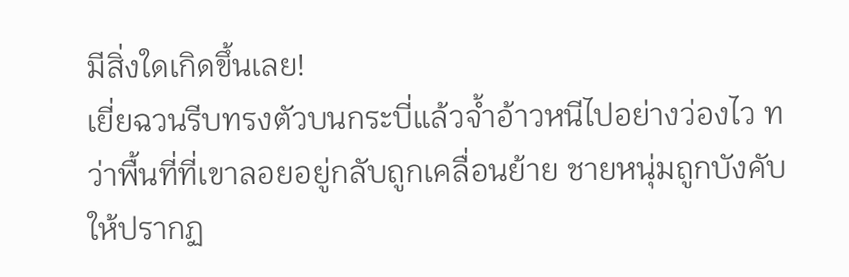มีสิ่งใดเกิดขึ้นเลย!
เยี่ยฉวนรีบทรงตัวบนกระบี่แล้วจ้ำอ้าวหนีไปอย่างว่องไว ทว่าพื้นที่ที่เขาลอยอยู่กลับถูกเคลื่อนย้าย ชายหนุ่มถูกบังคับให้ปรากฏ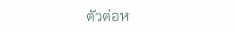ตัวต่อห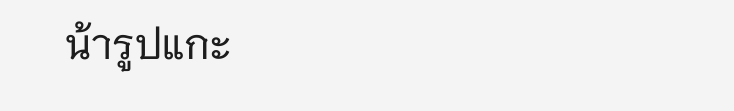น้ารูปแกะ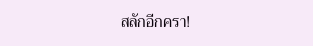สลักอีกครา!